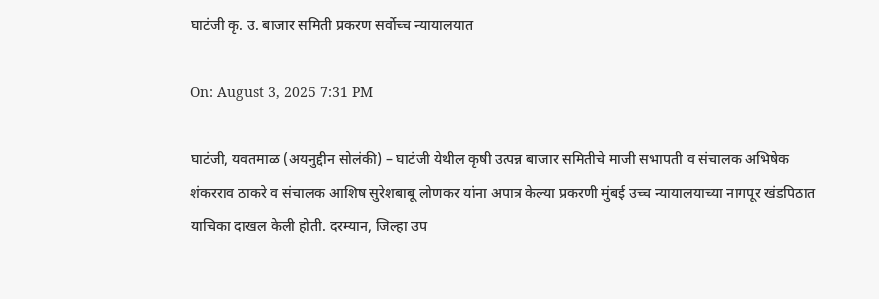घाटंजी कृ. उ. बाजार समिती प्रकरण सर्वोच्च न्यायालयात

On: August 3, 2025 7:31 PM

घाटंजी, यवतमाळ (अयनुद्दीन सोलंकी) – घाटंजी येथील कृषी उत्पन्न बाजार समितीचे माजी सभापती व संचालक अभिषेक शंकरराव ठाकरे व संचालक आशिष सुरेशबाबू लोणकर यांना अपात्र केल्या प्रकरणी मुंबई उच्च न्यायालयाच्या नागपूर खंडपिठात याचिका दाखल केली होती. दरम्यान, जिल्हा उप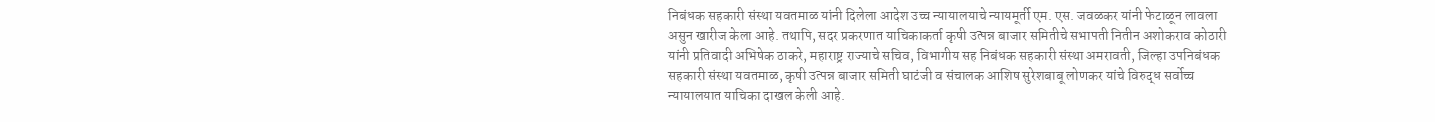निबंधक सहकारी संस्था यवतमाळ यांनी दिलेला आदेश उच्च न्यायालयाचे न्यायमूर्ती एम. एस. जवळकर यांनी फेटाळून लावला असुन खारीज केला आहे. तथापि, सदर प्रकरणात याचिकाकर्ता कृषी उत्पन्न बाजार समितीचे सभापती नितीन अशोकराव कोठारी यांनी प्रतिवादी अभिषेक ठाकरे, महाराष्ट्र राज्याचे सचिव, विभागीय सह निबंधक सहकारी संस्था अमरावती, जिल्हा उपनिबंधक सहकारी संस्था यवतमाळ, कृषी उत्पन्न बाजार समिती घाटंजी व संचालक आशिष सुरेशबाबू लोणकर यांचे विरुद्ध सर्वोच्च न्यायालयात याचिका दाखल केली आहे.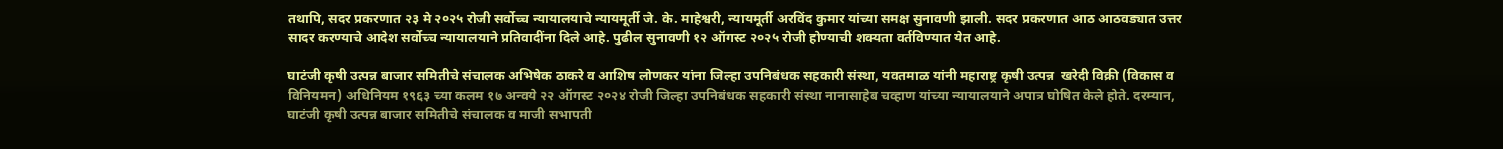तथापि, सदर प्रकरणात २३ मे २०२५ रोजी सर्वोच्च न्यायालयाचे न्यायमूर्ती जे. के. माहेश्वरी, न्यायमूर्ती अरविंद कुमार यांच्या समक्ष सुनावणी झाली. सदर प्रकरणात आठ आठवड्यात उत्तर सादर करण्याचे आदेश सर्वोच्च न्यायालयाने प्रतिवादींना दिले आहे. पुढील सुनावणी १२ ऑगस्ट २०२५ रोजी होण्याची शक्यता वर्तविण्यात येत आहे.

घाटंजी कृषी उत्पन्न बाजार समितीचे संचालक अभिषेक ठाकरे व आशिष लोणकर यांना जिल्हा उपनिबंधक सहकारी संस्था, यवतमाळ यांनी महाराष्ट्र कृषी उत्पन्न  खरेदी विक्री (विकास व विनियमन) अधिनियम १९६३ च्या कलम १७ अन्वये २२ ऑगस्ट २०२४ रोजी जिल्हा उपनिबंधक सहकारी संस्था नानासाहेब चव्हाण यांच्या न्यायालयाने अपात्र घोषित केले होते. दरम्यान, घाटंजी कृषी उत्पन्न बाजार समितीचे संचालक व माजी सभापती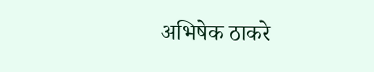अभिषेक ठाकरे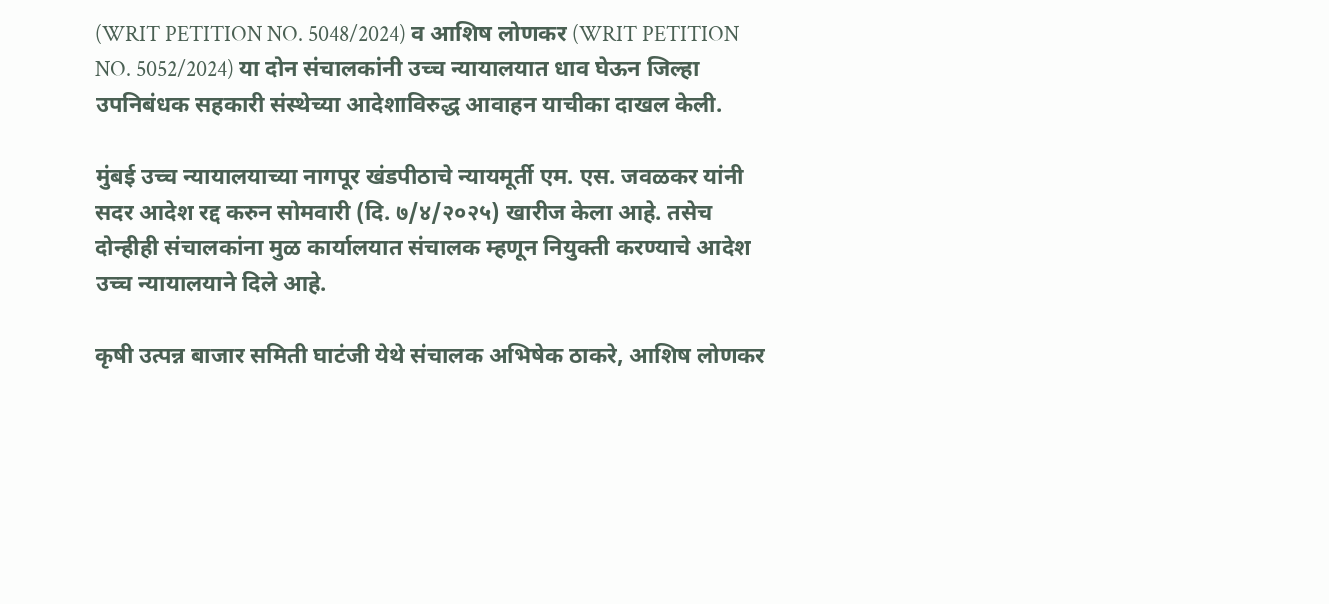(WRIT PETITION NO. 5048/2024) व आशिष लोणकर (WRIT PETITION NO. 5052/2024) या दोन संचालकांनी उच्च न्यायालयात धाव घेऊन जिल्हा उपनिबंधक सहकारी संस्थेच्या आदेशाविरुद्ध आवाहन याचीका दाखल केली.

मुंबई उच्च न्यायालयाच्या नागपूर खंडपीठाचे न्यायमूर्ती एम. एस. जवळकर यांनी सदर आदेश रद्द करुन सोमवारी (दि. ७/४/२०२५) खारीज केला आहे. तसेच दोन्हीही संचालकांना मुळ कार्यालयात संचालक म्हणून नियुक्ती करण्याचे आदेश उच्च न्यायालयाने दिले आहे.

कृषी उत्पन्न बाजार समिती घाटंजी येथे संचालक अभिषेक ठाकरे, आशिष लोणकर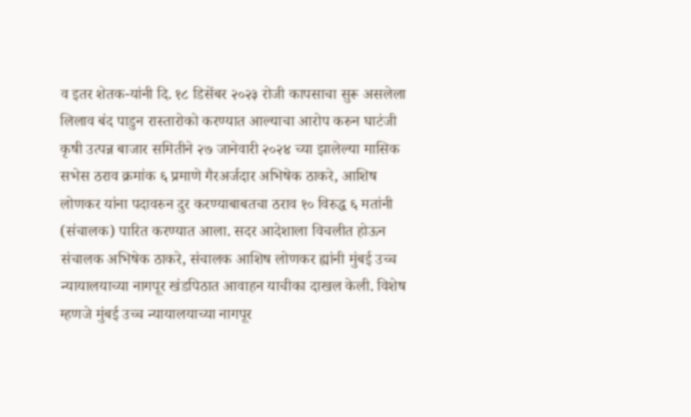व इतर शेतक-यांनी दि. १८ डिसेंबर २०२३ रोजी कापसाचा सुरू असलेला लिलाव बंद पाडुन रास्तारोको करण्यात आल्याचा आरोप करुन घाटंजी कृषी उत्पन्न बाजार समितीने २७ जानेवारी २०२४ च्या झालेल्या मासिक सभेस ठराव क्रमांक ६ प्रमाणे गैरअर्जदार अभिषेक ठाकरे, आशिष लोणकर यांना पदावरुन दुर करण्याबाबतचा ठराव १० विरुद्ध ६ मतांनी (संचालक) पारित करण्यात आला. सदर आदेशाला विचलीत होऊन संचालक अभिषेक ठाकरे, संचालक आशिष लोणकर ह्यांनी मुंबई उच्च न्यायालयाच्या नागपूर खंडपिठात आवाहन याचीका दाखल केली. विशेष म्हणजे मुंबई उच्च न्यायालयाच्या नागपूर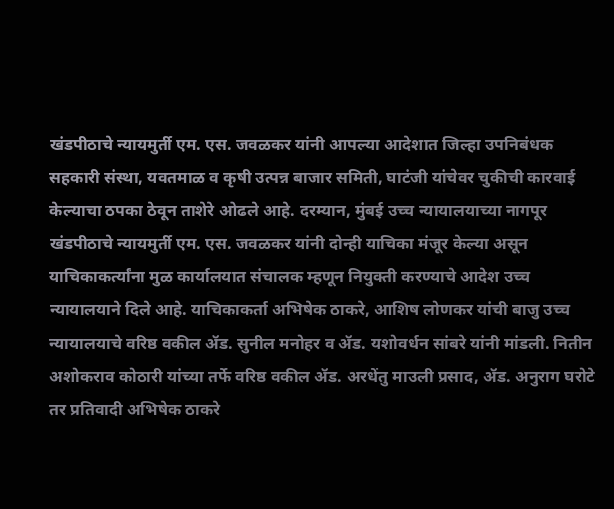खंडपीठाचे न्यायमुर्ती एम. एस. जवळकर यांनी आपल्या आदेशात जिल्हा उपनिबंधक सहकारी संस्था, यवतमाळ व कृषी उत्पन्न बाजार समिती, घाटंजी यांचेवर चुकीची कारवाई केल्याचा ठपका ठेवून ताशेरे ओढले आहे. दरम्यान, मुंबई उच्च न्यायालयाच्या नागपूर खंडपीठाचे न्यायमुर्ती एम. एस. जवळकर यांनी दोन्ही याचिका मंजूर केल्या असून याचिकाकर्त्यांना मुळ कार्यालयात संचालक म्हणून नियुक्ती करण्याचे आदेश उच्च न्यायालयाने दिले आहे. याचिकाकर्ता अभिषेक ठाकरे, आशिष लोणकर यांची बाजु उच्च न्यायालयाचे वरिष्ठ वकील ॲड. सुनील मनोहर व ॲड. यशोवर्धन सांबरे यांनी मांडली. नितीन अशोकराव कोठारी यांच्या तर्फे वरिष्ठ वकील ॲड. अरधेंतु माउली प्रसाद, ॲड. अनुराग घरोटे तर प्रतिवादी अभिषेक ठाकरे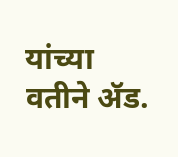यांच्या वतीने ॲड.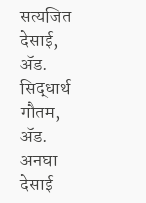सत्यजित देसाई, ॲड. सिद्धार्थ गौतम, ॲड. अनघा देसाई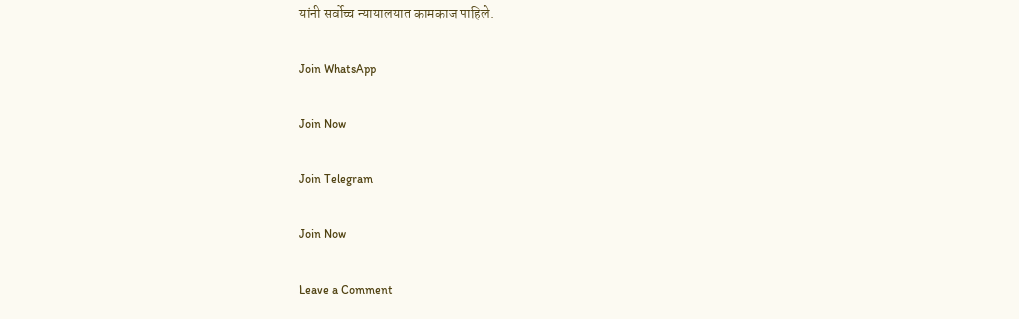यांनी सर्वोच्च न्यायालयात कामकाज पाहिले.

Join WhatsApp

Join Now

Join Telegram

Join Now

Leave a Comment